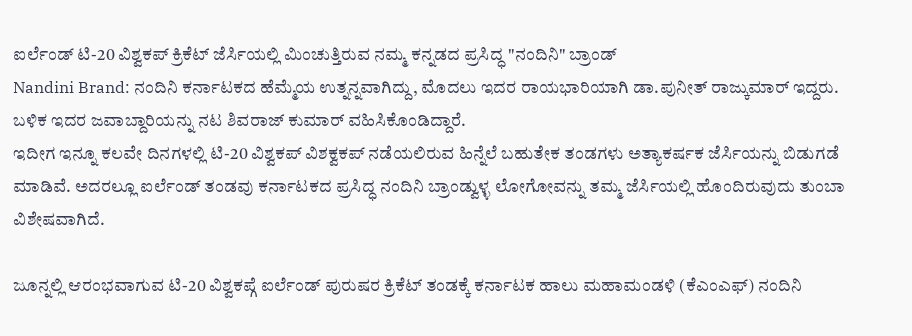ಐರ್ಲೆಂಡ್ ಟಿ-20 ವಿಶ್ವಕಪ್ ಕ್ರಿಕೆಟ್ ಜೆರ್ಸಿಯಲ್ಲಿ ಮಿಂಚುತ್ತಿರುವ ನಮ್ಮ ಕನ್ನಡದ ಪ್ರಸಿದ್ಧ "ನಂದಿನಿ" ಬ್ರಾಂಡ್
Nandini Brand: ನಂದಿನಿ ಕರ್ನಾಟಕದ ಹೆಮ್ಮೆಯ ಉತ್ನನ್ನವಾಗಿದ್ದು, ಮೊದಲು ಇದರ ರಾಯಭಾರಿಯಾಗಿ ಡಾ.ಪುನೀತ್ ರಾಜ್ಕುಮಾರ್ ಇದ್ದರು. ಬಳಿಕ ಇದರ ಜವಾಬ್ದಾರಿಯನ್ನು ನಟ ಶಿವರಾಜ್ ಕುಮಾರ್ ವಹಿಸಿಕೊಂಡಿದ್ದಾರೆ.
ಇದೀಗ ಇನ್ನೂ ಕಲವೇ ದಿನಗಳಲ್ಲಿ ಟಿ-20 ವಿಶ್ವಕಪ್ ವಿಶಕ್ವಕಪ್ ನಡೆಯಲಿರುವ ಹಿನ್ನೆಲೆ ಬಹುತೇಕ ತಂಡಗಳು ಅತ್ಯಾಕರ್ಷಕ ಜೆರ್ಸಿಯನ್ನು ಬಿಡುಗಡೆ ಮಾಡಿವೆ. ಅದರಲ್ಲೂ ಐರ್ಲೆಂಡ್ ತಂಡವು ಕರ್ನಾಟಕದ ಪ್ರಸಿದ್ಧ ನಂದಿನಿ ಬ್ರಾಂಡ್ವುಳ್ಳ ಲೋಗೋವನ್ನು ತಮ್ಮ ಜೆರ್ಸಿಯಲ್ಲಿ ಹೊಂದಿರುವುದು ತುಂಬಾ ವಿಶೇಷವಾಗಿದೆ.

ಜೂನ್ನಲ್ಲಿ ಆರಂಭವಾಗುವ ಟಿ-20 ವಿಶ್ವಕಪ್ಗೆ ಐರ್ಲೆಂಡ್ ಪುರುಷರ ಕ್ರಿಕೆಟ್ ತಂಡಕ್ಕೆ ಕರ್ನಾಟಕ ಹಾಲು ಮಹಾಮಂಡಳಿ (ಕೆಎಂಎಫ್) ನಂದಿನಿ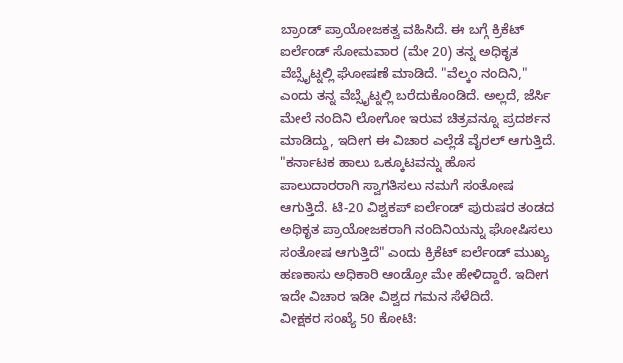ಬ್ರಾಂಡ್ ಪ್ರಾಯೋಜಕತ್ವ ವಹಿಸಿದೆ. ಈ ಬಗ್ಗೆ ಕ್ರಿಕೆಟ್ ಐರ್ಲೆಂಡ್ ಸೋಮವಾರ (ಮೇ 20) ತನ್ನ ಅಧಿಕೃತ ವೆಬ್ಸೈಟ್ನಲ್ಲಿ ಘೋಷಣೆ ಮಾಡಿದೆ. "ವೆಲ್ಕಂ ನಂದಿನಿ," ಎಂದು ತನ್ನ ವೆಬ್ಸೈಟ್ನಲ್ಲಿ ಬರೆದುಕೊಂಡಿದೆ. ಅಲ್ಲದೆ, ಜೆರ್ಸಿ ಮೇಲೆ ನಂದಿನಿ ಲೋಗೋ ಇರುವ ಚಿತ್ರವನ್ನೂ ಪ್ರದರ್ಶನ ಮಾಡಿದ್ದು, ಇದೀಗ ಈ ವಿಚಾರ ಎಲ್ಲೆಡೆ ವೈರಲ್ ಆಗುತ್ತಿದೆ.
"ಕರ್ನಾಟಕ ಹಾಲು ಒಕ್ಕೂಟವನ್ನು ಹೊಸ ಪಾಲುದಾರರಾಗಿ ಸ್ವಾಗತಿಸಲು ನಮಗೆ ಸಂತೋಷ ಆಗುತ್ತಿದೆ. ಟಿ-20 ವಿಶ್ವಕಪ್ ಐರ್ಲೆಂಡ್ ಪುರುಷರ ತಂಡದ ಅಧಿಕೃತ ಪ್ರಾಯೋಜಕರಾಗಿ ನಂದಿನಿಯನ್ನು ಘೋಷಿಸಲು ಸಂತೋಷ ಆಗುತ್ತಿದೆ" ಎಂದು ಕ್ರಿಕೆಟ್ ಐರ್ಲೆಂಡ್ ಮುಖ್ಯ ಹಣಕಾಸು ಅಧಿಕಾರಿ ಆಂಡ್ರೋ ಮೇ ಹೇಳಿದ್ದಾರೆ. ಇದೀಗ ಇದೇ ವಿಚಾರ ಇಡೀ ವಿಶ್ವದ ಗಮನ ಸೆಳೆದಿದೆ.
ವೀಕ್ಷಕರ ಸಂಖ್ಯೆ 50 ಕೋಟಿ: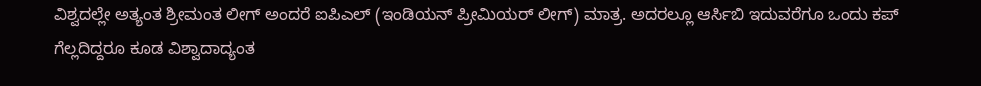ವಿಶ್ವದಲ್ಲೇ ಅತ್ಯಂತ ಶ್ರೀಮಂತ ಲೀಗ್ ಅಂದರೆ ಐಪಿಎಲ್ (ಇಂಡಿಯನ್ ಪ್ರೀಮಿಯರ್ ಲೀಗ್) ಮಾತ್ರ. ಅದರಲ್ಲೂ ಆರ್ಸಿಬಿ ಇದುವರೆಗೂ ಒಂದು ಕಪ್ ಗೆಲ್ಲದಿದ್ದರೂ ಕೂಡ ವಿಶ್ವಾದಾದ್ಯಂತ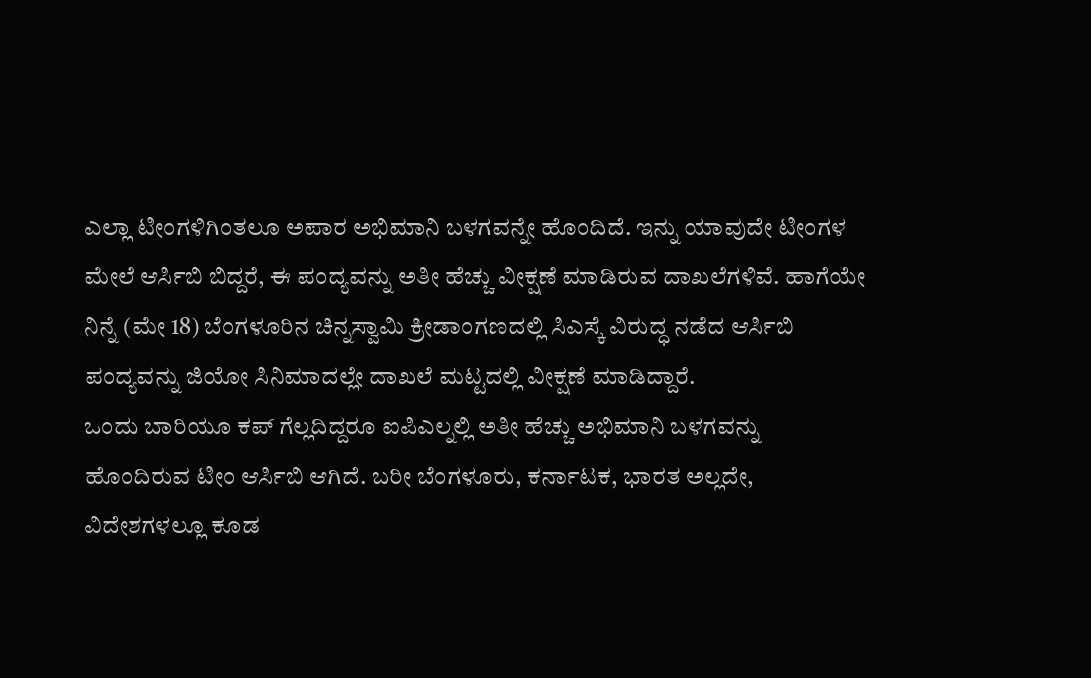ಎಲ್ಲಾ ಟೀಂಗಳಿಗಿಂತಲೂ ಅಪಾರ ಅಭಿಮಾನಿ ಬಳಗವನ್ನೇ ಹೊಂದಿದೆ. ಇನ್ನು ಯಾವುದೇ ಟೀಂಗಳ ಮೇಲೆ ಆರ್ಸಿಬಿ ಬಿದ್ದರೆ, ಈ ಪಂದ್ಯವನ್ನು ಅತೀ ಹೆಚ್ಚು ವೀಕ್ಷಣೆ ಮಾಡಿರುವ ದಾಖಲೆಗಳಿವೆ. ಹಾಗೆಯೇ ನಿನ್ನೆ (ಮೇ 18) ಬೆಂಗಳೂರಿನ ಚಿನ್ನಸ್ವಾಮಿ ಕ್ರೀಡಾಂಗಣದಲ್ಲಿ ಸಿಎಸ್ಕೆ ವಿರುದ್ಧ ನಡೆದ ಆರ್ಸಿಬಿ ಪಂದ್ಯವನ್ನು ಜಿಯೋ ಸಿನಿಮಾದಲ್ಲೇ ದಾಖಲೆ ಮಟ್ಟದಲ್ಲಿ ವೀಕ್ಷಣೆ ಮಾಡಿದ್ದಾರೆ.
ಒಂದು ಬಾರಿಯೂ ಕಪ್ ಗೆಲ್ಲದಿದ್ದರೂ ಐಪಿಎಲ್ನಲ್ಲಿ ಅತೀ ಹೆಚ್ಚು ಅಭಿಮಾನಿ ಬಳಗವನ್ನು ಹೊಂದಿರುವ ಟೀಂ ಆರ್ಸಿಬಿ ಆಗಿದೆ. ಬರೀ ಬೆಂಗಳೂರು, ಕರ್ನಾಟಕ, ಭಾರತ ಅಲ್ಲದೇ, ವಿದೇಶಗಳಲ್ಲೂ ಕೂಡ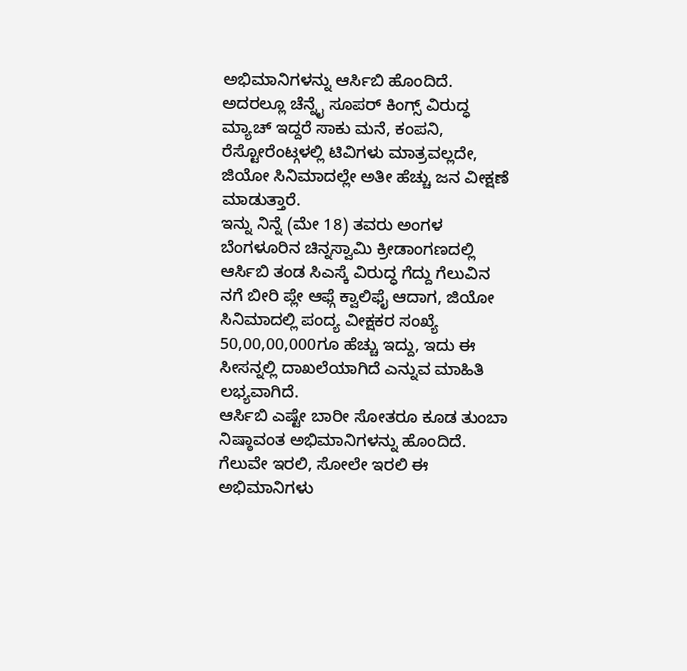ಅಭಿಮಾನಿಗಳನ್ನು ಆರ್ಸಿಬಿ ಹೊಂದಿದೆ. ಅದರಲ್ಲೂ ಚೆನ್ನೈ ಸೂಪರ್ ಕಿಂಗ್ಸ್ ವಿರುದ್ಧ ಮ್ಯಾಚ್ ಇದ್ದರೆ ಸಾಕು ಮನೆ, ಕಂಪನಿ, ರೆಸ್ಟೋರೆಂಟ್ಗಳಲ್ಲಿ ಟಿವಿಗಳು ಮಾತ್ರವಲ್ಲದೇ, ಜಿಯೋ ಸಿನಿಮಾದಲ್ಲೇ ಅತೀ ಹೆಚ್ಚು ಜನ ವೀಕ್ಷಣೆ ಮಾಡುತ್ತಾರೆ.
ಇನ್ನು ನಿನ್ನೆ (ಮೇ 18) ತವರು ಅಂಗಳ ಬೆಂಗಳೂರಿನ ಚಿನ್ನಸ್ವಾಮಿ ಕ್ರೀಡಾಂಗಣದಲ್ಲಿ ಆರ್ಸಿಬಿ ತಂಡ ಸಿಎಸ್ಕೆ ವಿರುದ್ಧ ಗೆದ್ದು ಗೆಲುವಿನ ನಗೆ ಬೀರಿ ಪ್ಲೇ ಆಫ್ಗೆ ಕ್ವಾಲಿಫೈ ಆದಾಗ, ಜಿಯೋ ಸಿನಿಮಾದಲ್ಲಿ ಪಂದ್ಯ ವೀಕ್ಷಕರ ಸಂಖ್ಯೆ 50,00,00,000ಗೂ ಹೆಚ್ಚು ಇದ್ದು, ಇದು ಈ ಸೀಸನ್ನಲ್ಲಿ ದಾಖಲೆಯಾಗಿದೆ ಎನ್ನುವ ಮಾಹಿತಿ ಲಭ್ಯವಾಗಿದೆ.
ಆರ್ಸಿಬಿ ಎಷ್ಟೇ ಬಾರೀ ಸೋತರೂ ಕೂಡ ತುಂಬಾ ನಿಷ್ಠಾವಂತ ಅಭಿಮಾನಿಗಳನ್ನು ಹೊಂದಿದೆ. ಗೆಲುವೇ ಇರಲಿ, ಸೋಲೇ ಇರಲಿ ಈ ಅಭಿಮಾನಿಗಳು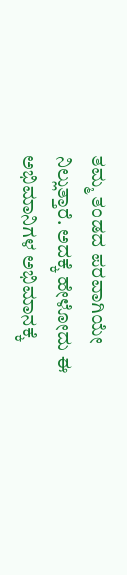ತಮ್ಮ ತಂಡದ ಪರವಾಗಿಯೇ ನಿಲ್ಲುತ್ತಾರೆ. ಅದಕ್ಕೆ ಹೇಳೋದು ಈ ಅಭಿಮಾನಿಗಳ ಅಭಿಮಾನಕ್ಕೆ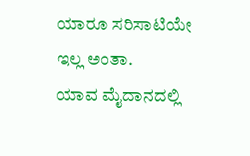ಯಾರೂ ಸರಿಸಾಟಿಯೇ ಇಲ್ಲ ಅಂತಾ.
ಯಾವ ಮೈದಾನದಲ್ಲಿ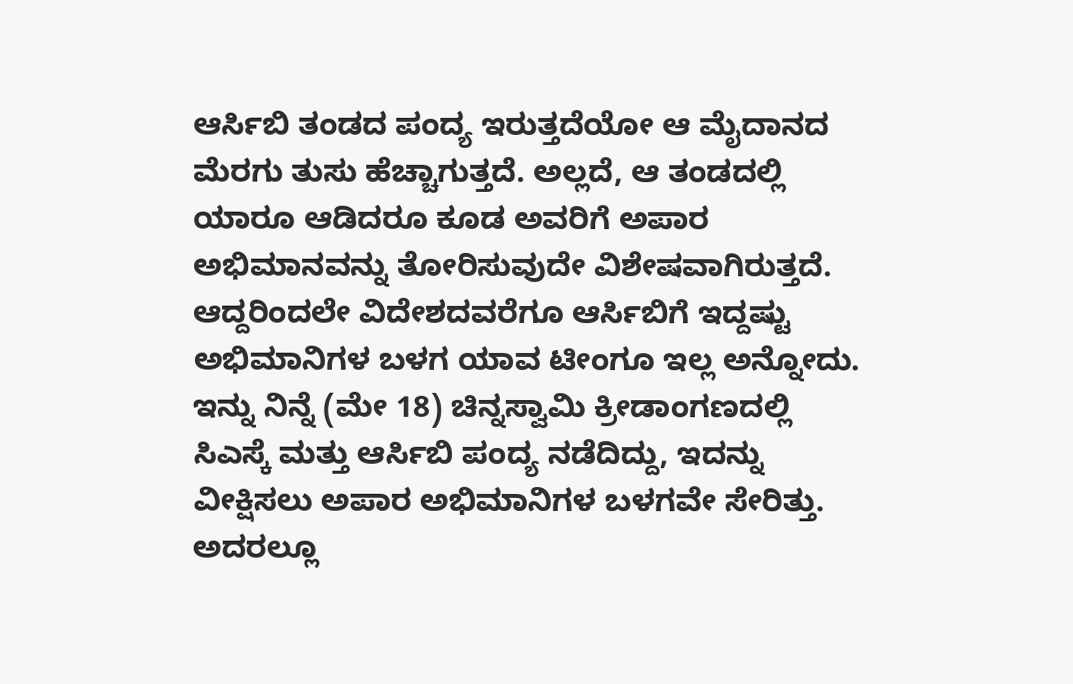ಆರ್ಸಿಬಿ ತಂಡದ ಪಂದ್ಯ ಇರುತ್ತದೆಯೋ ಆ ಮೈದಾನದ ಮೆರಗು ತುಸು ಹೆಚ್ಚಾಗುತ್ತದೆ. ಅಲ್ಲದೆ, ಆ ತಂಡದಲ್ಲಿ ಯಾರೂ ಆಡಿದರೂ ಕೂಡ ಅವರಿಗೆ ಅಪಾರ ಅಭಿಮಾನವನ್ನು ತೋರಿಸುವುದೇ ವಿಶೇಷವಾಗಿರುತ್ತದೆ. ಆದ್ದರಿಂದಲೇ ವಿದೇಶದವರೆಗೂ ಆರ್ಸಿಬಿಗೆ ಇದ್ದಷ್ಟು ಅಭಿಮಾನಿಗಳ ಬಳಗ ಯಾವ ಟೀಂಗೂ ಇಲ್ಲ ಅನ್ನೋದು. ಇನ್ನು ನಿನ್ನೆ (ಮೇ 18) ಚಿನ್ನಸ್ವಾಮಿ ಕ್ರೀಡಾಂಗಣದಲ್ಲಿ ಸಿಎಸ್ಕೆ ಮತ್ತು ಆರ್ಸಿಬಿ ಪಂದ್ಯ ನಡೆದಿದ್ದು, ಇದನ್ನು ವೀಕ್ಷಿಸಲು ಅಪಾರ ಅಭಿಮಾನಿಗಳ ಬಳಗವೇ ಸೇರಿತ್ತು.
ಅದರಲ್ಲೂ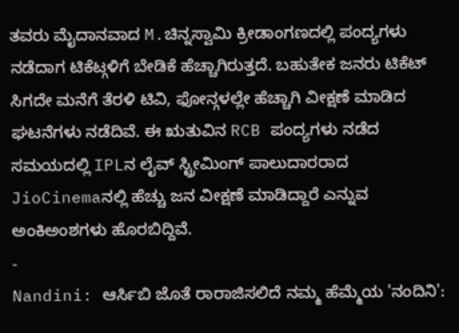ತವರು ಮೈದಾನವಾದ M.ಚಿನ್ನಸ್ವಾಮಿ ಕ್ರೀಡಾಂಗಣದಲ್ಲಿ ಪಂದ್ಯಗಳು ನಡೆದಾಗ ಟಿಕೆಟ್ಗಳಿಗೆ ಬೇಡಿಕೆ ಹೆಚ್ಚಾಗಿರುತ್ತದೆ. ಬಹುತೇಕ ಜನರು ಟಿಕೆಟ್ ಸಿಗದೇ ಮನೆಗೆ ತೆರಳಿ ಟಿವಿ, ಫೋನ್ಗಳಲ್ಲೇ ಹೆಚ್ಚಾಗಿ ವೀಕ್ಷಣೆ ಮಾಡಿದ ಘಟನೆಗಳು ನಡೆದಿವೆ. ಈ ಋತುವಿನ RCB ಪಂದ್ಯಗಳು ನಡೆದ ಸಮಯದಲ್ಲಿ IPLನ ಲೈವ್ ಸ್ಟ್ರೀಮಿಂಗ್ ಪಾಲುದಾರರಾದ JioCinemaನಲ್ಲಿ ಹೆಚ್ಚು ಜನ ವೀಕ್ಷಣೆ ಮಾಡಿದ್ದಾರೆ ಎನ್ನುವ ಅಂಕಿಅಂಶಗಳು ಹೊರಬಿದ್ದಿವೆ.
-
Nandini: ಆರ್ಸಿಬಿ ಜೊತೆ ರಾರಾಜಿಸಲಿದೆ ನಮ್ಮ ಹೆಮ್ಮೆಯ 'ನಂದಿನಿ':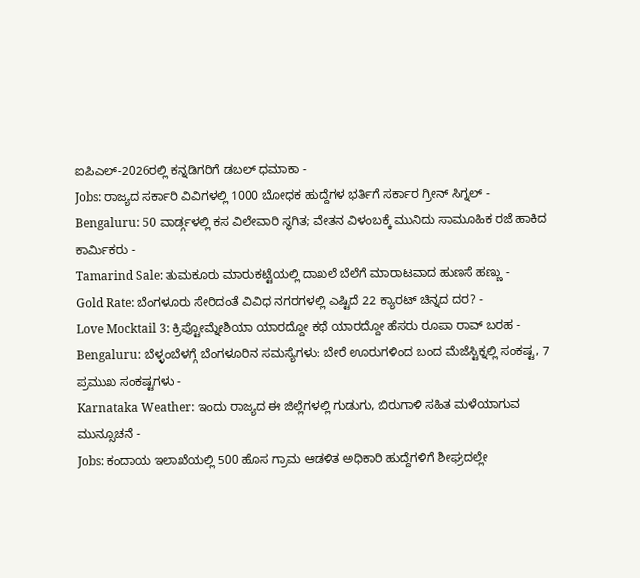ಐಪಿಎಲ್-2026ರಲ್ಲಿ ಕನ್ನಡಿಗರಿಗೆ ಡಬಲ್ ಧಮಾಕಾ -
Jobs: ರಾಜ್ಯದ ಸರ್ಕಾರಿ ವಿವಿಗಳಲ್ಲಿ 1000 ಬೋಧಕ ಹುದ್ದೆಗಳ ಭರ್ತಿಗೆ ಸರ್ಕಾರ ಗ್ರೀನ್ ಸಿಗ್ನಲ್ -
Bengaluru: 50 ವಾರ್ಡ್ಗಳಲ್ಲಿ ಕಸ ವಿಲೇವಾರಿ ಸ್ಥಗಿತ; ವೇತನ ವಿಳಂಬಕ್ಕೆ ಮುನಿದು ಸಾಮೂಹಿಕ ರಜೆ ಹಾಕಿದ ಕಾರ್ಮಿಕರು -
Tamarind Sale: ತುಮಕೂರು ಮಾರುಕಟ್ಟೆಯಲ್ಲಿ ದಾಖಲೆ ಬೆಲೆಗೆ ಮಾರಾಟವಾದ ಹುಣಸೆ ಹಣ್ಣು -
Gold Rate: ಬೆಂಗಳೂರು ಸೇರಿದಂತೆ ವಿವಿಧ ನಗರಗಳಲ್ಲಿ ಎಷ್ಟಿದೆ 22 ಕ್ಯಾರಟ್ ಚಿನ್ನದ ದರ? -
Love Mocktail 3: ಕ್ರಿಪ್ಟೋಮ್ನೇಶಿಯಾ ಯಾರದ್ದೋ ಕಥೆ ಯಾರದ್ದೋ ಹೆಸರು ರೂಪಾ ರಾವ್ ಬರಹ -
Bengaluru: ಬೆಳ್ಳಂಬೆಳಗ್ಗೆ ಬೆಂಗಳೂರಿನ ಸಮಸ್ಯೆಗಳು: ಬೇರೆ ಊರುಗಳಿಂದ ಬಂದ ಮೆಜೆಸ್ಟಿಕ್ನಲ್ಲಿ ಸಂಕಷ್ಟ, 7 ಪ್ರಮುಖ ಸಂಕಷ್ಟಗಳು -
Karnataka Weather: ಇಂದು ರಾಜ್ಯದ ಈ ಜಿಲ್ಲೆಗಳಲ್ಲಿ ಗುಡುಗು, ಬಿರುಗಾಳಿ ಸಹಿತ ಮಳೆಯಾಗುವ ಮುನ್ಸೂಚನೆ -
Jobs: ಕಂದಾಯ ಇಲಾಖೆಯಲ್ಲಿ 500 ಹೊಸ ಗ್ರಾಮ ಆಡಳಿತ ಅಧಿಕಾರಿ ಹುದ್ದೆಗಳಿಗೆ ಶೀಘ್ರದಲ್ಲೇ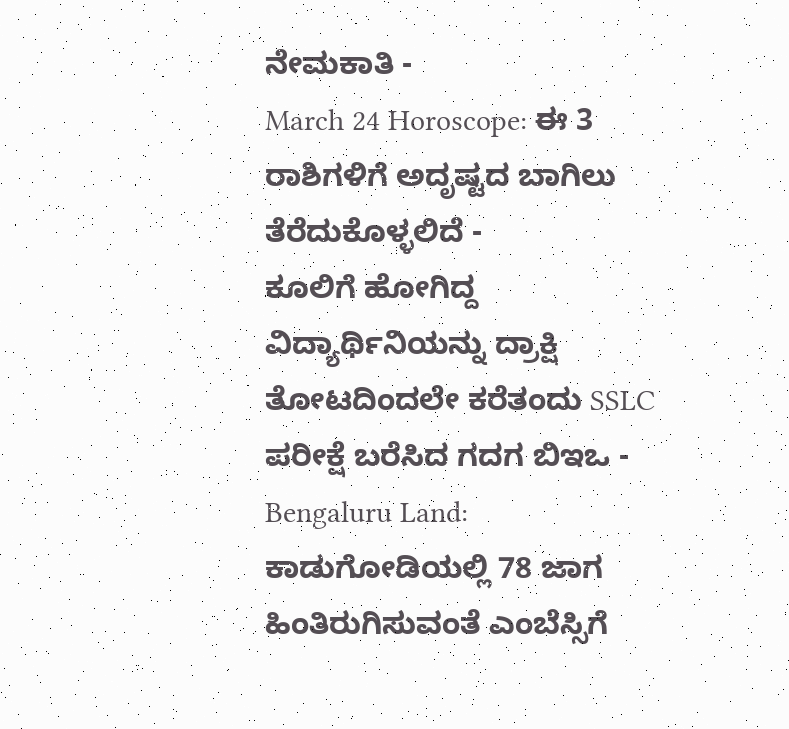ನೇಮಕಾತಿ -
March 24 Horoscope: ಈ 3 ರಾಶಿಗಳಿಗೆ ಅದೃಷ್ಟದ ಬಾಗಿಲು ತೆರೆದುಕೊಳ್ಳಲಿದೆ -
ಕೂಲಿಗೆ ಹೋಗಿದ್ದ ವಿದ್ಯಾರ್ಥಿನಿಯನ್ನು ದ್ರಾಕ್ಷಿ ತೋಟದಿಂದಲೇ ಕರೆತಂದು SSLC ಪರೀಕ್ಷೆ ಬರೆಸಿದ ಗದಗ ಬಿಇಒ -
Bengaluru Land: ಕಾಡುಗೋಡಿಯಲ್ಲಿ 78 ಜಾಗ ಹಿಂತಿರುಗಿಸುವಂತೆ ಎಂಬೆಸ್ಸಿಗೆ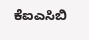ಕೆಐಎಸಿಬಿ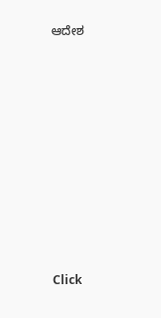ಆದೇಶ












Click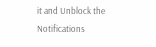it and Unblock the Notifications